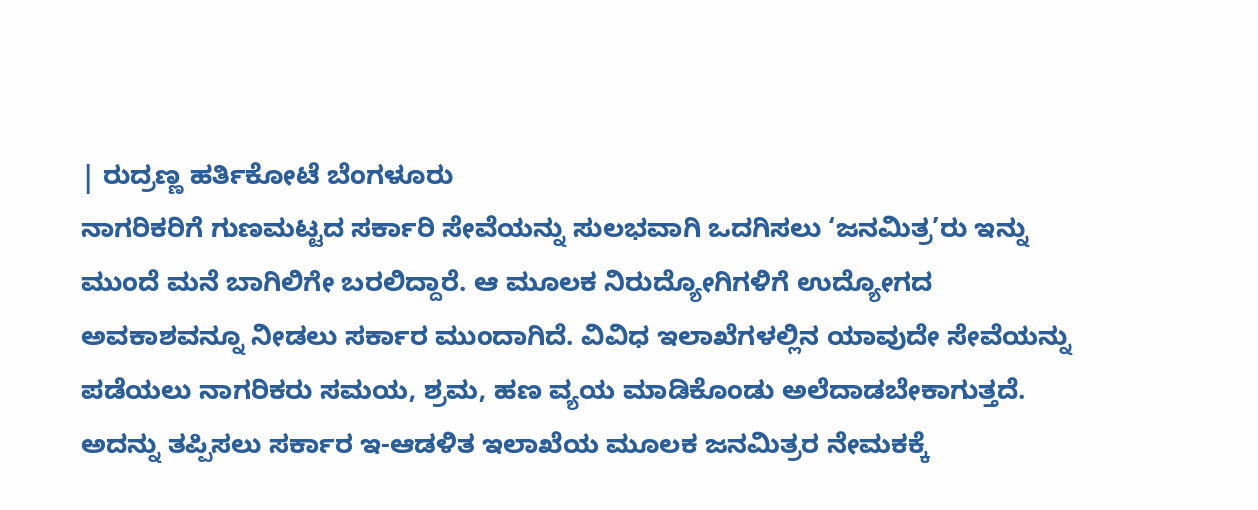| ರುದ್ರಣ್ಣ ಹರ್ತಿಕೋಟೆ ಬೆಂಗಳೂರು
ನಾಗರಿಕರಿಗೆ ಗುಣಮಟ್ಟದ ಸರ್ಕಾರಿ ಸೇವೆಯನ್ನು ಸುಲಭವಾಗಿ ಒದಗಿಸಲು ‘ಜನಮಿತ್ರ’ರು ಇನ್ನು ಮುಂದೆ ಮನೆ ಬಾಗಿಲಿಗೇ ಬರಲಿದ್ದಾರೆ. ಆ ಮೂಲಕ ನಿರುದ್ಯೋಗಿಗಳಿಗೆ ಉದ್ಯೋಗದ ಅವಕಾಶವನ್ನೂ ನೀಡಲು ಸರ್ಕಾರ ಮುಂದಾಗಿದೆ. ವಿವಿಧ ಇಲಾಖೆಗಳಲ್ಲಿನ ಯಾವುದೇ ಸೇವೆಯನ್ನು ಪಡೆಯಲು ನಾಗರಿಕರು ಸಮಯ, ಶ್ರಮ, ಹಣ ವ್ಯಯ ಮಾಡಿಕೊಂಡು ಅಲೆದಾಡಬೇಕಾಗುತ್ತದೆ. ಅದನ್ನು ತಪ್ಪಿಸಲು ಸರ್ಕಾರ ಇ-ಆಡಳಿತ ಇಲಾಖೆಯ ಮೂಲಕ ಜನಮಿತ್ರರ ನೇಮಕಕ್ಕೆ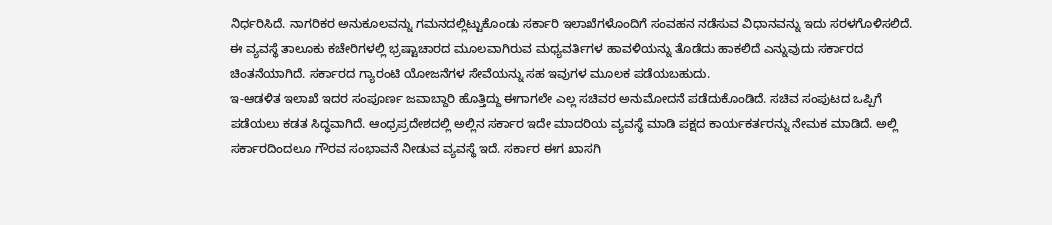ನಿರ್ಧರಿಸಿದೆ. ನಾಗರಿಕರ ಅನುಕೂಲವನ್ನು ಗಮನದಲ್ಲಿಟ್ಟುಕೊಂಡು ಸರ್ಕಾರಿ ಇಲಾಖೆಗಳೊಂದಿಗೆ ಸಂವಹನ ನಡೆಸುವ ವಿಧಾನವನ್ನು ಇದು ಸರಳಗೊಳಿಸಲಿದೆ.
ಈ ವ್ಯವಸ್ಥೆ ತಾಲೂಕು ಕಚೇರಿಗಳಲ್ಲಿ ಭ್ರಷ್ಟಾಚಾರದ ಮೂಲವಾಗಿರುವ ಮಧ್ಯವರ್ತಿಗಳ ಹಾವಳಿಯನ್ನು ತೊಡೆದು ಹಾಕಲಿದೆ ಎನ್ನುವುದು ಸರ್ಕಾರದ ಚಿಂತನೆಯಾಗಿದೆ. ಸರ್ಕಾರದ ಗ್ಯಾರಂಟಿ ಯೋಜನೆಗಳ ಸೇವೆಯನ್ನು ಸಹ ಇವುಗಳ ಮೂಲಕ ಪಡೆಯಬಹುದು.
ಇ-ಆಡಳಿತ ಇಲಾಖೆ ಇದರ ಸಂಪೂರ್ಣ ಜವಾಬ್ದಾರಿ ಹೊತ್ತಿದ್ದು ಈಗಾಗಲೇ ಎಲ್ಲ ಸಚಿವರ ಅನುಮೋದನೆ ಪಡೆದುಕೊಂಡಿದೆ. ಸಚಿವ ಸಂಪುಟದ ಒಪ್ಪಿಗೆ ಪಡೆಯಲು ಕಡತ ಸಿದ್ಧವಾಗಿದೆ. ಆಂಧ್ರಪ್ರದೇಶದಲ್ಲಿ ಅಲ್ಲಿನ ಸರ್ಕಾರ ಇದೇ ಮಾದರಿಯ ವ್ಯವಸ್ಥೆ ಮಾಡಿ ಪಕ್ಷದ ಕಾರ್ಯಕರ್ತರನ್ನು ನೇಮಕ ಮಾಡಿದೆ. ಅಲ್ಲಿ ಸರ್ಕಾರದಿಂದಲೂ ಗೌರವ ಸಂಭಾವನೆ ನೀಡುವ ವ್ಯವಸ್ಥೆ ಇದೆ. ಸರ್ಕಾರ ಈಗ ಖಾಸಗಿ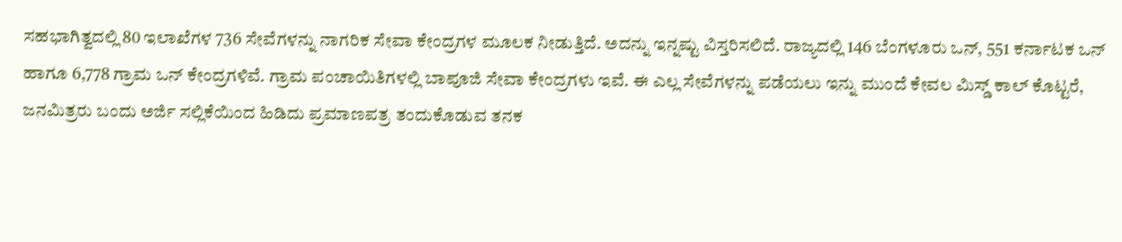ಸಹಭಾಗಿತ್ವದಲ್ಲಿ 80 ಇಲಾಖೆಗಳ 736 ಸೇವೆಗಳನ್ನು ನಾಗರಿಕ ಸೇವಾ ಕೇಂದ್ರಗಳ ಮೂಲಕ ನೀಡುತ್ತಿದೆ. ಅದನ್ನು ಇನ್ನಷ್ಟು ವಿಸ್ತರಿಸಲಿದೆ. ರಾಜ್ಯದಲ್ಲಿ 146 ಬೆಂಗಳೂರು ಒನ್, 551 ಕರ್ನಾಟಕ ಒನ್ ಹಾಗೂ 6,778 ಗ್ರಾಮ ಒನ್ ಕೇಂದ್ರಗಳಿವೆ. ಗ್ರಾಮ ಪಂಚಾಯಿತಿಗಳಲ್ಲಿ ಬಾಪೂಜಿ ಸೇವಾ ಕೇಂದ್ರಗಳು ಇವೆ. ಈ ಎಲ್ಲ ಸೇವೆಗಳನ್ನು ಪಡೆಯಲು ಇನ್ನು ಮುಂದೆ ಕೇವಲ ಮಿಸ್ಡ್ ಕಾಲ್ ಕೊಟ್ಟರೆ, ಜನಮಿತ್ರರು ಬಂದು ಅರ್ಜಿ ಸಲ್ಲಿಕೆಯಿಂದ ಹಿಡಿದು ಪ್ರಮಾಣಪತ್ರ ತಂದುಕೊಡುವ ತನಕ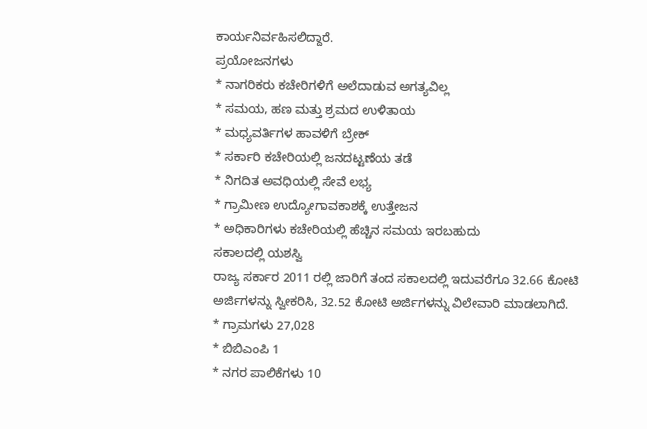ಕಾರ್ಯನಿರ್ವಹಿಸಲಿದ್ದಾರೆ.
ಪ್ರಯೋಜನಗಳು
* ನಾಗರಿಕರು ಕಚೇರಿಗಳಿಗೆ ಅಲೆದಾಡುವ ಅಗತ್ಯವಿಲ್ಲ
* ಸಮಯ, ಹಣ ಮತ್ತು ಶ್ರಮದ ಉಳಿತಾಯ
* ಮಧ್ಯವರ್ತಿಗಳ ಹಾವಳಿಗೆ ಬ್ರೇಕ್
* ಸರ್ಕಾರಿ ಕಚೇರಿಯಲ್ಲಿ ಜನದಟ್ಟಣೆಯ ತಡೆ
* ನಿಗದಿತ ಅವಧಿಯಲ್ಲಿ ಸೇವೆ ಲಭ್ಯ
* ಗ್ರಾಮೀಣ ಉದ್ಯೋಗಾವಕಾಶಕ್ಕೆ ಉತ್ತೇಜನ
* ಅಧಿಕಾರಿಗಳು ಕಚೇರಿಯಲ್ಲಿ ಹೆಚ್ಚಿನ ಸಮಯ ಇರಬಹುದು
ಸಕಾಲದಲ್ಲಿ ಯಶಸ್ವಿ
ರಾಜ್ಯ ಸರ್ಕಾರ 2011 ರಲ್ಲಿ ಜಾರಿಗೆ ತಂದ ಸಕಾಲದಲ್ಲಿ ಇದುವರೆಗೂ 32.66 ಕೋಟಿ ಅರ್ಜಿಗಳನ್ನು ಸ್ವೀಕರಿಸಿ, 32.52 ಕೋಟಿ ಅರ್ಜಿಗಳನ್ನು ವಿಲೇವಾರಿ ಮಾಡಲಾಗಿದೆ.
* ಗ್ರಾಮಗಳು 27,028
* ಬಿಬಿಎಂಪಿ 1
* ನಗರ ಪಾಲಿಕೆಗಳು 10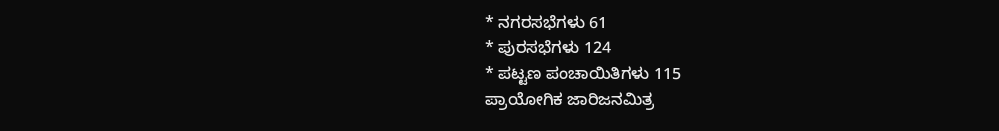* ನಗರಸಭೆಗಳು 61
* ಪುರಸಭೆಗಳು 124
* ಪಟ್ಟಣ ಪಂಚಾಯಿತಿಗಳು 115
ಪ್ರಾಯೋಗಿಕ ಜಾರಿಜನಮಿತ್ರ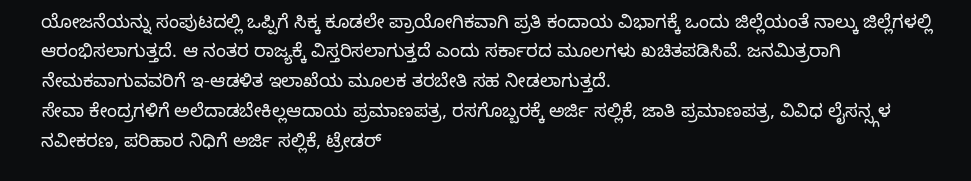ಯೋಜನೆಯನ್ನು ಸಂಪುಟದಲ್ಲಿ ಒಪ್ಪಿಗೆ ಸಿಕ್ಕ ಕೂಡಲೇ ಪ್ರಾಯೋಗಿಕವಾಗಿ ಪ್ರತಿ ಕಂದಾಯ ವಿಭಾಗಕ್ಕೆ ಒಂದು ಜಿಲ್ಲೆಯಂತೆ ನಾಲ್ಕು ಜಿಲ್ಲೆಗಳಲ್ಲಿ ಆರಂಭಿಸಲಾಗುತ್ತದೆ. ಆ ನಂತರ ರಾಜ್ಯಕ್ಕೆ ವಿಸ್ತರಿಸಲಾಗುತ್ತದೆ ಎಂದು ಸರ್ಕಾರದ ಮೂಲಗಳು ಖಚಿತಪಡಿಸಿವೆ. ಜನಮಿತ್ರರಾಗಿ ನೇಮಕವಾಗುವವರಿಗೆ ಇ-ಆಡಳಿತ ಇಲಾಖೆಯ ಮೂಲಕ ತರಬೇತಿ ಸಹ ನೀಡಲಾಗುತ್ತದೆ.
ಸೇವಾ ಕೇಂದ್ರಗಳಿಗೆ ಅಲೆದಾಡಬೇಕಿಲ್ಲಆದಾಯ ಪ್ರಮಾಣಪತ್ರ, ರಸಗೊಬ್ಬರಕ್ಕೆ ಅರ್ಜಿ ಸಲ್ಲಿಕೆ, ಜಾತಿ ಪ್ರಮಾಣಪತ್ರ, ವಿವಿಧ ಲೈಸನ್ಸ್ಗಳ ನವೀಕರಣ, ಪರಿಹಾರ ನಿಧಿಗೆ ಅರ್ಜಿ ಸಲ್ಲಿಕೆ, ಟ್ರೇಡರ್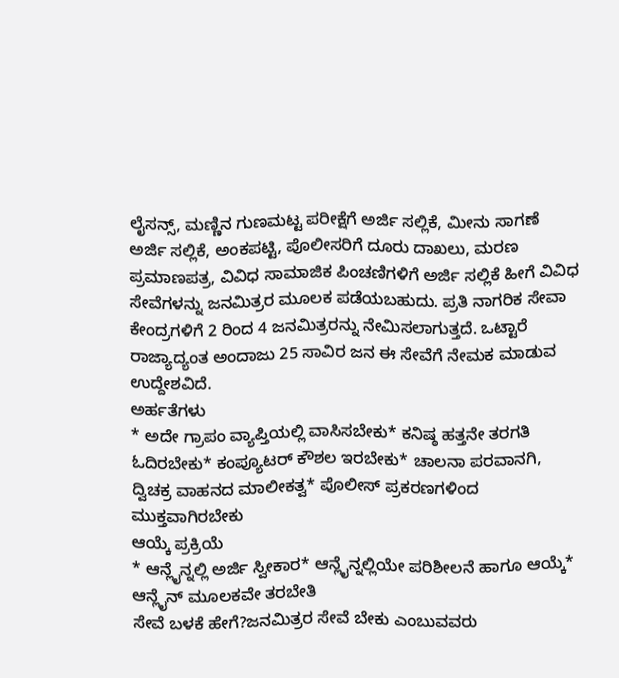ಲೈಸನ್ಸ್, ಮಣ್ಣಿನ ಗುಣಮಟ್ಟ ಪರೀಕ್ಷೆಗೆ ಅರ್ಜಿ ಸಲ್ಲಿಕೆ, ಮೀನು ಸಾಗಣೆ ಅರ್ಜಿ ಸಲ್ಲಿಕೆ, ಅಂಕಪಟ್ಟಿ, ಪೊಲೀಸರಿಗೆ ದೂರು ದಾಖಲು, ಮರಣ ಪ್ರಮಾಣಪತ್ರ, ವಿವಿಧ ಸಾಮಾಜಿಕ ಪಿಂಚಣಿಗಳಿಗೆ ಅರ್ಜಿ ಸಲ್ಲಿಕೆ ಹೀಗೆ ವಿವಿಧ ಸೇವೆಗಳನ್ನು ಜನಮಿತ್ರರ ಮೂಲಕ ಪಡೆಯಬಹುದು. ಪ್ರತಿ ನಾಗರಿಕ ಸೇವಾ ಕೇಂದ್ರಗಳಿಗೆ 2 ರಿಂದ 4 ಜನಮಿತ್ರರನ್ನು ನೇಮಿಸಲಾಗುತ್ತದೆ. ಒಟ್ಟಾರೆ ರಾಜ್ಯಾದ್ಯಂತ ಅಂದಾಜು 25 ಸಾವಿರ ಜನ ಈ ಸೇವೆಗೆ ನೇಮಕ ಮಾಡುವ ಉದ್ದೇಶವಿದೆ.
ಅರ್ಹತೆಗಳು
* ಅದೇ ಗ್ರಾಪಂ ವ್ಯಾಪ್ತಿಯಲ್ಲಿ ವಾಸಿಸಬೇಕು* ಕನಿಷ್ಠ ಹತ್ತನೇ ತರಗತಿ ಓದಿರಬೇಕು* ಕಂಪ್ಯೂಟರ್ ಕೌಶಲ ಇರಬೇಕು* ಚಾಲನಾ ಪರವಾನಗಿ, ದ್ವಿಚಕ್ರ ವಾಹನದ ಮಾಲೀಕತ್ವ* ಪೊಲೀಸ್ ಪ್ರಕರಣಗಳಿಂದ ಮುಕ್ತವಾಗಿರಬೇಕು
ಆಯ್ಕೆ ಪ್ರಕ್ರಿಯೆ
* ಆನ್ಲೈನ್ನಲ್ಲಿ ಅರ್ಜಿ ಸ್ವೀಕಾರ* ಆನ್ಲೈನ್ನಲ್ಲಿಯೇ ಪರಿಶೀಲನೆ ಹಾಗೂ ಆಯ್ಕೆ* ಆನ್ಲೈನ್ ಮೂಲಕವೇ ತರಬೇತಿ
ಸೇವೆ ಬಳಕೆ ಹೇಗೆ?ಜನಮಿತ್ರರ ಸೇವೆ ಬೇಕು ಎಂಬುವವರು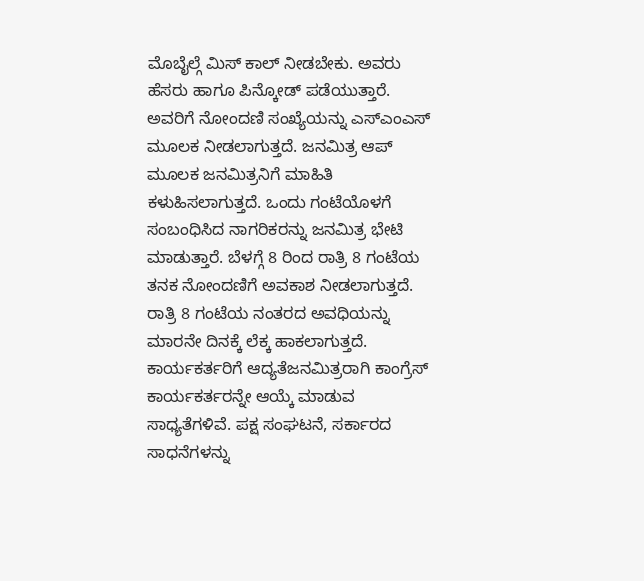ಮೊಬೈಲ್ಗೆ ಮಿಸ್ ಕಾಲ್ ನೀಡಬೇಕು. ಅವರು ಹೆಸರು ಹಾಗೂ ಪಿನ್ಕೋಡ್ ಪಡೆಯುತ್ತಾರೆ. ಅವರಿಗೆ ನೋಂದಣಿ ಸಂಖ್ಯೆಯನ್ನು ಎಸ್ಎಂಎಸ್ ಮೂಲಕ ನೀಡಲಾಗುತ್ತದೆ. ಜನಮಿತ್ರ ಆಪ್ ಮೂಲಕ ಜನಮಿತ್ರನಿಗೆ ಮಾಹಿತಿ ಕಳುಹಿಸಲಾಗುತ್ತದೆ. ಒಂದು ಗಂಟೆಯೊಳಗೆ ಸಂಬಂಧಿಸಿದ ನಾಗರಿಕರನ್ನು ಜನಮಿತ್ರ ಭೇಟಿ ಮಾಡುತ್ತಾರೆ. ಬೆಳಗ್ಗೆ 8 ರಿಂದ ರಾತ್ರಿ 8 ಗಂಟೆಯ ತನಕ ನೋಂದಣಿಗೆ ಅವಕಾಶ ನೀಡಲಾಗುತ್ತದೆ. ರಾತ್ರಿ 8 ಗಂಟೆಯ ನಂತರದ ಅವಧಿಯನ್ನು ಮಾರನೇ ದಿನಕ್ಕೆ ಲೆಕ್ಕ ಹಾಕಲಾಗುತ್ತದೆ.
ಕಾರ್ಯಕರ್ತರಿಗೆ ಆದ್ಯತೆಜನಮಿತ್ರರಾಗಿ ಕಾಂಗ್ರೆಸ್ ಕಾರ್ಯಕರ್ತರನ್ನೇ ಆಯ್ಕೆ ಮಾಡುವ ಸಾಧ್ಯತೆಗಳಿವೆ. ಪಕ್ಷ ಸಂಘಟನೆ, ಸರ್ಕಾರದ ಸಾಧನೆಗಳನ್ನು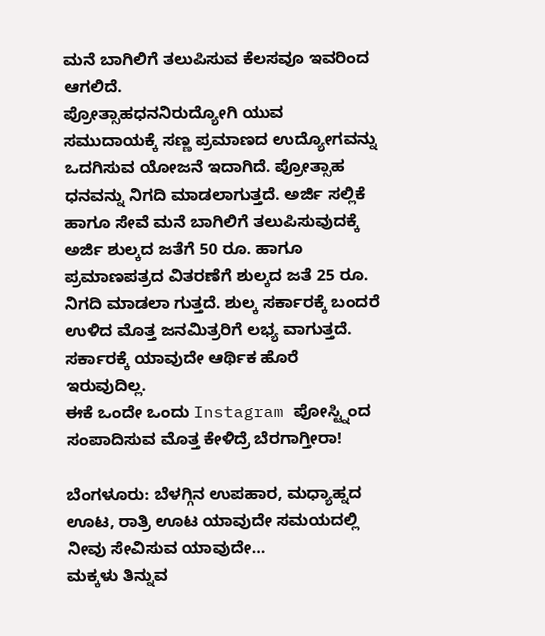ಮನೆ ಬಾಗಿಲಿಗೆ ತಲುಪಿಸುವ ಕೆಲಸವೂ ಇವರಿಂದ ಆಗಲಿದೆ.
ಪ್ರೋತ್ಸಾಹಧನನಿರುದ್ಯೋಗಿ ಯುವ ಸಮುದಾಯಕ್ಕೆ ಸಣ್ಣ ಪ್ರಮಾಣದ ಉದ್ಯೋಗವನ್ನು ಒದಗಿಸುವ ಯೋಜನೆ ಇದಾಗಿದೆ. ಪ್ರೋತ್ಸಾಹ ಧನವನ್ನು ನಿಗದಿ ಮಾಡಲಾಗುತ್ತದೆ. ಅರ್ಜಿ ಸಲ್ಲಿಕೆ ಹಾಗೂ ಸೇವೆ ಮನೆ ಬಾಗಿಲಿಗೆ ತಲುಪಿಸುವುದಕ್ಕೆ ಅರ್ಜಿ ಶುಲ್ಕದ ಜತೆಗೆ 50 ರೂ. ಹಾಗೂ ಪ್ರಮಾಣಪತ್ರದ ವಿತರಣೆಗೆ ಶುಲ್ಕದ ಜತೆ 25 ರೂ. ನಿಗದಿ ಮಾಡಲಾ ಗುತ್ತದೆ. ಶುಲ್ಕ ಸರ್ಕಾರಕ್ಕೆ ಬಂದರೆ ಉಳಿದ ಮೊತ್ತ ಜನಮಿತ್ರರಿಗೆ ಲಭ್ಯ ವಾಗುತ್ತದೆ. ಸರ್ಕಾರಕ್ಕೆ ಯಾವುದೇ ಆರ್ಥಿಕ ಹೊರೆ ಇರುವುದಿಲ್ಲ.
ಈಕೆ ಒಂದೇ ಒಂದು Instagram ಪೋಸ್ಟ್ನಿಂದ ಸಂಪಾದಿಸುವ ಮೊತ್ತ ಕೇಳಿದ್ರೆ ಬೆರಗಾಗ್ತೀರಾ!

ಬೆಂಗಳೂರು: ಬೆಳಗ್ಗಿನ ಉಪಹಾರ, ಮಧ್ಯಾಹ್ನದ ಊಟ, ರಾತ್ರಿ ಊಟ ಯಾವುದೇ ಸಮಯದಲ್ಲಿ ನೀವು ಸೇವಿಸುವ ಯಾವುದೇ…
ಮಕ್ಕಳು ತಿನ್ನುವ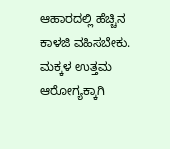ಆಹಾರದಲ್ಲಿ ಹೆಚ್ಚಿನ ಕಾಳಜಿ ವಹಿಸಬೇಕು. ಮಕ್ಕಳ ಉತ್ತಮ ಆರೋಗ್ಯಕ್ಕಾಗಿ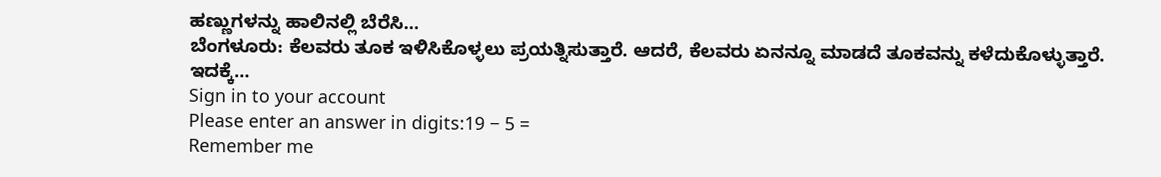ಹಣ್ಣುಗಳನ್ನು ಹಾಲಿನಲ್ಲಿ ಬೆರೆಸಿ…
ಬೆಂಗಳೂರು: ಕೆಲವರು ತೂಕ ಇಳಿಸಿಕೊಳ್ಳಲು ಪ್ರಯತ್ನಿಸುತ್ತಾರೆ. ಆದರೆ, ಕೆಲವರು ಏನನ್ನೂ ಮಾಡದೆ ತೂಕವನ್ನು ಕಳೆದುಕೊಳ್ಳುತ್ತಾರೆ. ಇದಕ್ಕೆ…
Sign in to your account
Please enter an answer in digits:19 − 5 =
Remember me